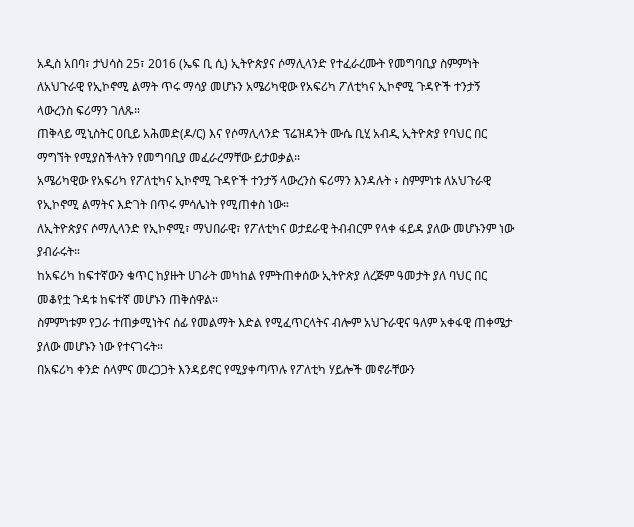አዲስ አበባ፣ ታህሳስ 25፣ 2016 (ኤፍ ቢ ሲ) ኢትዮጵያና ሶማሊላንድ የተፈራረሙት የመግባቢያ ስምምነት ለአህጉራዊ የኢኮኖሚ ልማት ጥሩ ማሳያ መሆኑን አሜሪካዊው የአፍሪካ ፖለቲካና ኢኮኖሚ ጉዳዮች ተንታኝ ላውረንስ ፍሪማን ገለጹ።
ጠቅላይ ሚኒስትር ዐቢይ አሕመድ(ዶ/ር) እና የሶማሊላንድ ፕሬዝዳንት ሙሴ ቢሂ አብዲ ኢትዮጵያ የባህር በር ማግኘት የሚያስችላትን የመግባቢያ መፈራረማቸው ይታወቃል፡፡
አሜሪካዊው የአፍሪካ የፖለቲካና ኢኮኖሚ ጉዳዮች ተንታኝ ላውረንስ ፍሪማን እንዳሉት ፥ ስምምነቱ ለአህጉራዊ የኢኮኖሚ ልማትና እድገት በጥሩ ምሳሌነት የሚጠቀስ ነው።
ለኢትዮጵያና ሶማሊላንድ የኢኮኖሚ፣ ማህበራዊ፣ የፖለቲካና ወታደራዊ ትብብርም የላቀ ፋይዳ ያለው መሆኑንም ነው ያብራሩት።
ከአፍሪካ ከፍተኛውን ቁጥር ከያዙት ሀገራት መካከል የምትጠቀሰው ኢትዮጵያ ለረጅም ዓመታት ያለ ባህር በር መቆየቷ ጉዳቱ ከፍተኛ መሆኑን ጠቅሰዋል፡፡
ስምምነቱም የጋራ ተጠቃሚነትና ሰፊ የመልማት እድል የሚፈጥርላትና ብሎም አህጉራዊና ዓለም አቀፋዊ ጠቀሜታ ያለው መሆኑን ነው የተናገሩት።
በአፍሪካ ቀንድ ሰላምና መረጋጋት እንዳይኖር የሚያቀጣጥሉ የፖለቲካ ሃይሎች መኖራቸውን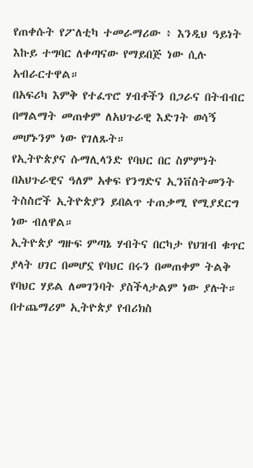የጠቀሱት የፖለቲካ ተመራማሪው ፥ እንዲህ ዓይነት እኩይ ተግባር ለቀጣናው የማይበጅ ነው ሲሉ አብራርተዋል።
በአፍሪካ እምቅ የተፈጥሮ ሃብቶችን በጋራና በትብብር በማልማት መጠቀም ለአህጉራዊ እድገት ወሳኝ መሆኑንም ነው የገለጹት።
የኢትዮጵያና ሱማሊላንድ የባህር በር ስምምነት በአህጉራዊና ዓለም አቀፍ የንግድና ኢንቨስትመንት ትስስሮች ኢትዮጵያን ይበልጥ ተጠቃሚ የሚያደርግ ነው ብለዋል።
ኢትዮጵያ ግዙፍ ምጣኔ ሃብትና በርካታ የህዝብ ቁጥር ያላት ሀገር በመሆኗ የባህር በሩን በመጠቀም ትልቅ የባህር ሃይል ለመገንባት ያስችላታልም ነው ያሉት።
በተጨማሪም ኢትዮጵያ የብሪክስ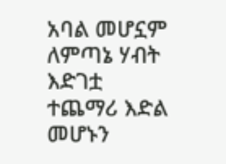አባል መሆኗም ለምጣኔ ሃብት እድገቷ ተጨማሪ እድል መሆኑን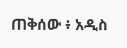ጠቅሰው ፥ አዲስ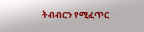ትብብርን የሚፈጥር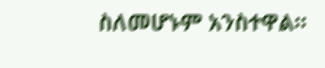ስለመሆኑም አንስተዋል።